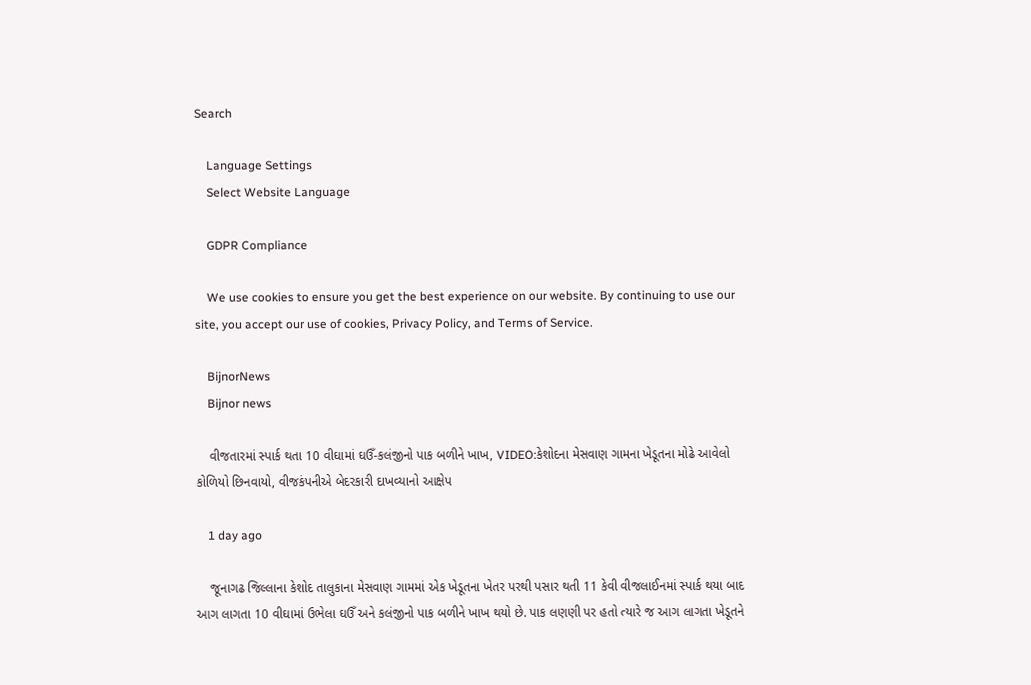Search

    Language Settings
    Select Website Language

    GDPR Compliance

    We use cookies to ensure you get the best experience on our website. By continuing to use our site, you accept our use of cookies, Privacy Policy, and Terms of Service.

    BijnorNews
    Bijnor news

    વીજતારમાં સ્પાર્ક થતા 10 વીઘામાં ઘઉઁ-કલંજીનો પાક બળીને ખાખ, VIDEO:કેશોદના મેસવાણ ગામના ખેડૂતના મોઢે આવેલો કોળિયો છિનવાયો, વીજકંપનીએ બેદરકારી દાખવ્યાનો આક્ષેપ

    1 day ago

    જૂનાગઢ જિલ્લાના કેશોદ તાલુકાના મેસવાણ ગામમાં એક ખેડૂતના ખેતર પરથી પસાર થતી 11 કેવી વીજલાઈનમાં સ્પાર્ક થયા બાદ આગ લાગતા 10 વીઘામાં ઉભેલા ઘઉઁ અને કલંજીનો પાક બળીને ખાખ થયો છે. પાક લણણી પર હતો ત્યારે જ આગ લાગતા ખેડૂતને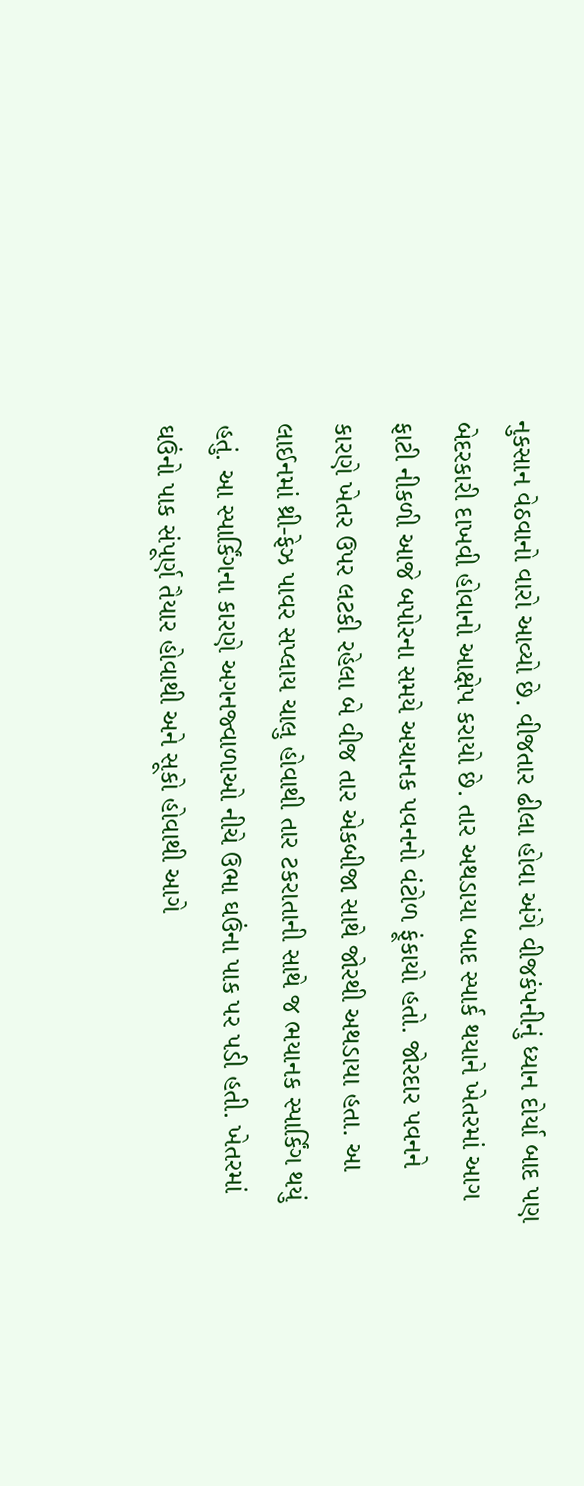નુકસાન વેઠવાનો વારો આવ્યો છે. વીજતાર ઢીલા હોવા અંગે વીજકંપનીનું ધ્યાન દોર્યા બાદ પણ બેદરકારી દાખવી હોવાનો આક્ષેપ કરાયો છે. તાર અથડાયા બાદ સ્પાર્ક થયાને ખેતરમાં આગ ફાટી નીકળી આજે બપોરના સમયે અચાનક પવનનો વંટોળ ફૂંકાયો હતો. જોરદાર પવનને કારણે ખેતર ઉપર લટકી રહેલા બે વીજ તાર એકબીજા સાથે જોરથી અથડાયા હતા. આ લાઈનમાં થ્રી-ફેઝ પાવર સપ્લાય ચાલુ હોવાથી તાર ટકરાતાની સાથે જ ભયાનક સ્પાર્કિંગ થયું હતું. આ સ્પાર્કિંગના કારણે અગનજ્વાળાઓ નીચે ઉભા ઘઉંના પાક પર પડી હતી. ખેતરમાં ઘઉંનો પાક સંપૂર્ણ તૈયાર હોવાથી અને સૂકો હોવાથી આગે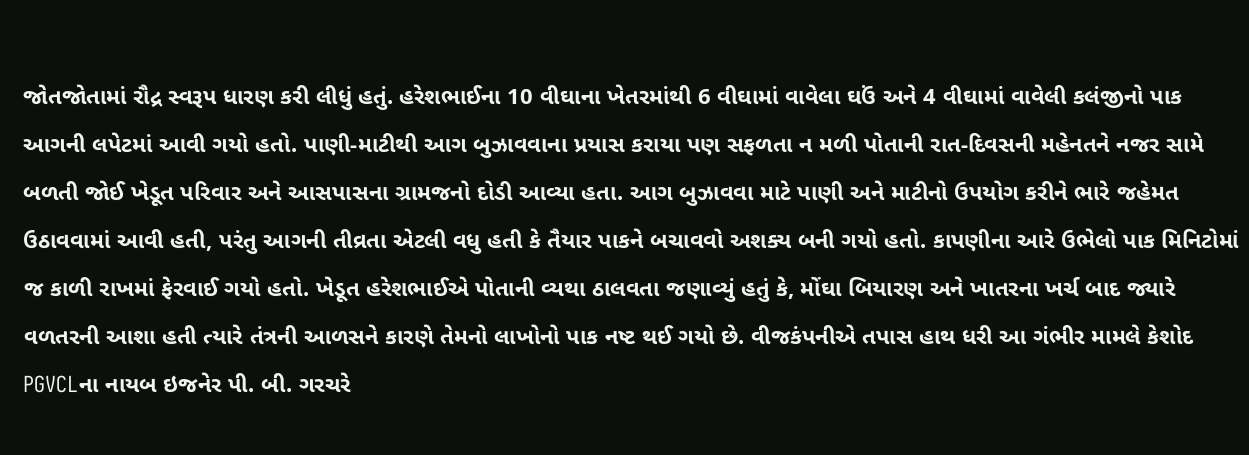જોતજોતામાં રૌદ્ર સ્વરૂપ ધારણ કરી લીધું હતું. હરેશભાઈના 10 વીઘાના ખેતરમાંથી 6 વીઘામાં વાવેલા ઘઉં અને 4 વીઘામાં વાવેલી કલંજીનો પાક આગની લપેટમાં આવી ગયો હતો. પાણી-માટીથી આગ બુઝાવવાના પ્રયાસ કરાયા પણ સફળતા ન મળી પોતાની રાત-દિવસની મહેનતને નજર સામે બળતી જોઈ ખેડૂત પરિવાર અને આસપાસના ગ્રામજનો દોડી આવ્યા હતા. આગ બુઝાવવા માટે પાણી અને માટીનો ઉપયોગ કરીને ભારે જહેમત ઉઠાવવામાં આવી હતી, પરંતુ આગની તીવ્રતા એટલી વધુ હતી કે તૈયાર પાકને બચાવવો અશક્ય બની ગયો હતો. કાપણીના આરે ઉભેલો પાક મિનિટોમાં જ કાળી રાખમાં ફેરવાઈ ગયો હતો. ખેડૂત હરેશભાઈએ પોતાની વ્યથા ઠાલવતા જણાવ્યું હતું કે, મોંઘા બિયારણ અને ખાતરના ખર્ચ બાદ જ્યારે વળતરની આશા હતી ત્યારે તંત્રની આળસને કારણે તેમનો લાખોનો પાક નષ્ટ થઈ ગયો છે. વીજકંપનીએ તપાસ હાથ ધરી આ ગંભીર મામલે કેશોદ PGVCLના નાયબ ઇજનેર પી. બી. ગરચરે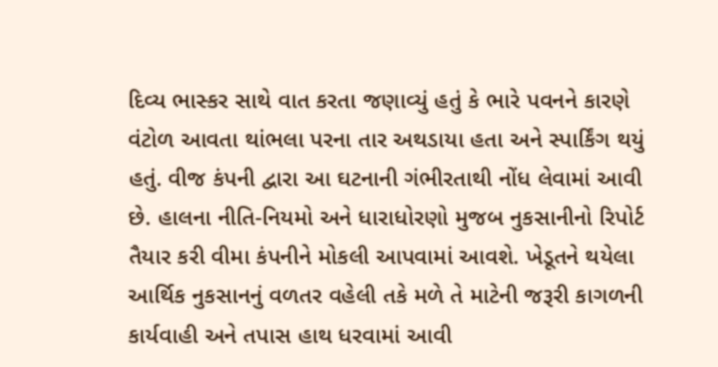દિવ્ય ભાસ્કર સાથે વાત કરતા જણાવ્યું હતું કે ભારે પવનને કારણે વંટોળ આવતા થાંભલા પરના તાર અથડાયા હતા અને સ્પાર્કિંગ થયું હતું. વીજ કંપની દ્વારા આ ઘટનાની ગંભીરતાથી નોંધ લેવામાં આવી છે. હાલના નીતિ-નિયમો અને ધારાધોરણો મુજબ નુકસાનીનો રિપોર્ટ તૈયાર કરી વીમા કંપનીને મોકલી આપવામાં આવશે. ખેડૂતને થયેલા આર્થિક નુકસાનનું વળતર વહેલી તકે મળે તે માટેની જરૂરી કાગળની કાર્યવાહી અને તપાસ હાથ ધરવામાં આવી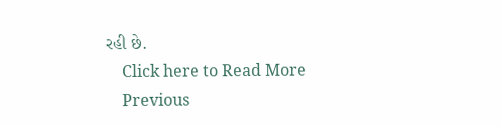રહી છે.
    Click here to Read More
    Previous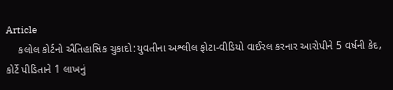Article
    કલોલ કોર્ટનો ઐતિહાસિક ચુકાદો:યુવતીના અશ્લીલ ફોટા-વીડિયો વાઈરલ કરનાર આરોપીને 5 વર્ષની કેદ, કોર્ટે પીડિતાને 1 લાખનું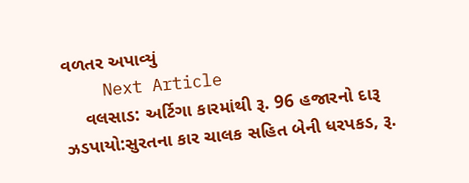વળતર અપાવ્યું
    Next Article
    વલસાડ: અર્ટિગા કારમાંથી રૂ. 96 હજારનો દારૂ ઝડપાયો:સુરતના કાર ચાલક સહિત બેની ધરપકડ, રૂ.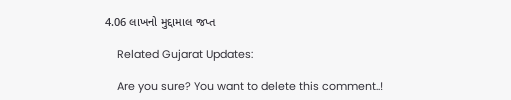4.06 લાખનો મુદ્દામાલ જપ્ત

    Related Gujarat Updates:

    Are you sure? You want to delete this comment..!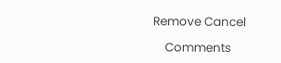Remove Cancel

    Comments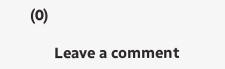(0)

      Leave a comment